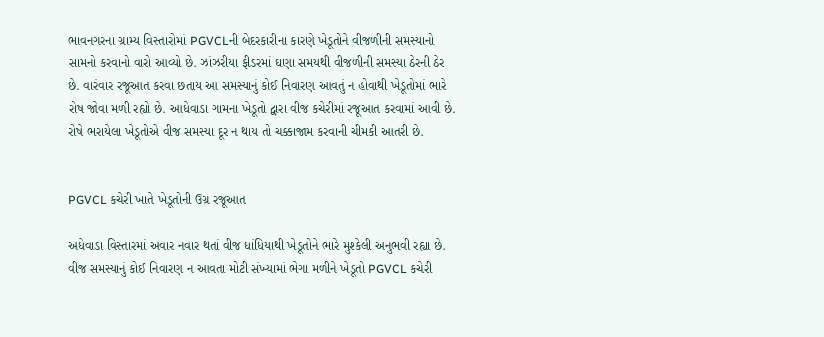ભાવનગરના ગ્રામ્ય વિસ્તારોમાં PGVCLની બેદરકારીના કારણે ખેડૂતોને વીજળીની સમસ્યાનો સામનો કરવાનો વારો આવ્યો છે. ઝાંઝરીયા ફીડરમાં ઘણા સમયથી વીજળીની સમસ્યા ઠેરની ઠેર છે. વારંવાર રજૂઆત કરવા છતાય આ સમસ્યાનું કોઈ નિવારણ આવતું ન હોવાથી ખેડૂતોમાં ભારે રોષ જોવા મળી રહ્યો છે. આધેવાડા ગામના ખેડૂતો દ્વારા વીજ કચેરીમાં રજૂઆત કરવામાં આવી છે. રોષે ભરાયેલા ખેડૂતોએ વીજ સમસ્યા દૂર ન થાય તો ચક્કાજામ કરવાની ચીમકી આતરી છે.


PGVCL કચેરી ખાતે ખેડૂતોની ઉગ્ર રજૂઆત

અધેવાડા વિસ્તારમાં અવાર નવાર થતાં વીજ ધાંધિયાથી ખેડૂતોને ભારે મુશ્કેલી અનુભવી રહ્યા છે. વીજ સમસ્યાનું કોઈ નિવારણ ન આવતા મોટી સંખ્યામાં ભેગા મળીને ખેડૂતો PGVCL કચેરી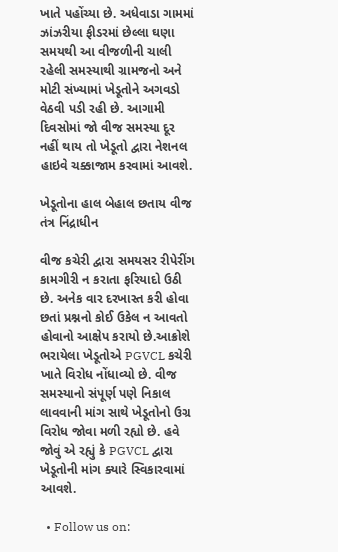ખાતે પહોંચ્યા છે. અધેવાડા ગામમાં ઝાંઝરીયા ફીડરમાં છેલ્લા ઘણા સમયથી આ વીજળીની ચાલી રહેલી સમસ્યાથી ગ્રામજનો અને મોટી સંખ્યામાં ખેડૂતોને અગવડો વેઠવી પડી રહી છે. આગામી દિવસોમાં જો વીજ સમસ્યા દૂર નહીં થાય તો ખેડૂતો દ્વારા નેશનલ હાઇવે ચક્કાજામ કરવામાં આવશે.

ખેડૂતોના હાલ બેહાલ છતાય વીજ તંત્ર નિંદ્રાધીન

વીજ કચેરી દ્વારા સમયસર રીપેરીંગ કામગીરી ન કરાતા ફરિયાદો ઉઠી છે. અનેક વાર દરખાસ્ત કરી હોવા છતાં પ્રશ્નનો કોઈ ઉકેલ ન આવતો હોવાનો આક્ષેપ કરાયો છે.આક્રોશે ભરાયેલા ખેડૂતોએ PGVCL કચેરી ખાતે વિરોધ નોંધાવ્યો છે. વીજ સમસ્યાનો સંપૂર્ણ પણે નિકાલ લાવવાની માંગ સાથે ખેડૂતોનો ઉગ્ર વિરોધ જોવા મળી રહ્યો છે. હવે જોવું એ રહ્યું કે PGVCL દ્વારા ખેડૂતોની માંગ ક્યારે સ્વિકારવામાં આવશે.

  • Follow us on: